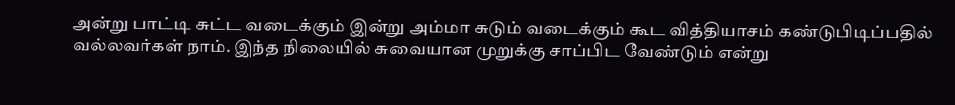அன்று பாட்டி சுட்ட வடைக்கும் இன்று அம்மா சுடும் வடைக்கும் கூட வித்தியாசம் கண்டுபிடிப்பதில் வல்லவர்கள் நாம். இந்த நிலையில் சுவையான முறுக்கு சாப்பிட வேண்டும் என்று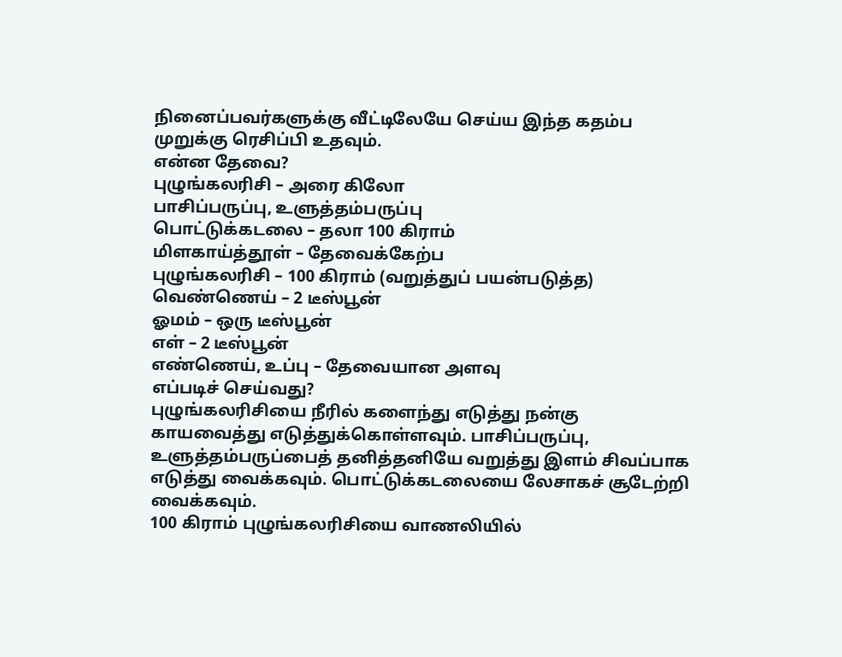நினைப்பவர்களுக்கு வீட்டிலேயே செய்ய இந்த கதம்ப முறுக்கு ரெசிப்பி உதவும்.
என்ன தேவை?
புழுங்கலரிசி – அரை கிலோ
பாசிப்பருப்பு, உளுத்தம்பருப்பு
பொட்டுக்கடலை – தலா 100 கிராம்
மிளகாய்த்தூள் – தேவைக்கேற்ப
புழுங்கலரிசி – 100 கிராம் (வறுத்துப் பயன்படுத்த)
வெண்ணெய் – 2 டீஸ்பூன்
ஓமம் – ஒரு டீஸ்பூன்
எள் – 2 டீஸ்பூன்
எண்ணெய், உப்பு – தேவையான அளவு
எப்படிச் செய்வது?
புழுங்கலரிசியை நீரில் களைந்து எடுத்து நன்கு காயவைத்து எடுத்துக்கொள்ளவும். பாசிப்பருப்பு, உளுத்தம்பருப்பைத் தனித்தனியே வறுத்து இளம் சிவப்பாக எடுத்து வைக்கவும். பொட்டுக்கடலையை லேசாகச் சூடேற்றி வைக்கவும்.
100 கிராம் புழுங்கலரிசியை வாணலியில்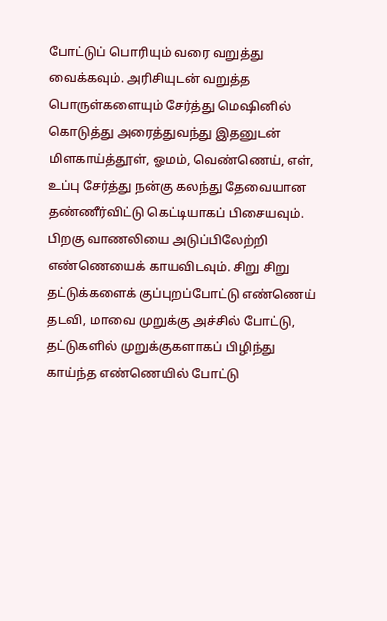போட்டுப் பொரியும் வரை வறுத்து வைக்கவும். அரிசியுடன் வறுத்த பொருள்களையும் சேர்த்து மெஷினில் கொடுத்து அரைத்துவந்து இதனுடன் மிளகாய்த்தூள், ஓமம், வெண்ணெய், எள், உப்பு சேர்த்து நன்கு கலந்து தேவையான தண்ணீர்விட்டு கெட்டியாகப் பிசையவும்.
பிறகு வாணலியை அடுப்பிலேற்றி எண்ணெயைக் காயவிடவும். சிறு சிறு தட்டுக்களைக் குப்புறப்போட்டு எண்ணெய் தடவி, மாவை முறுக்கு அச்சில் போட்டு, தட்டுகளில் முறுக்குகளாகப் பிழிந்து காய்ந்த எண்ணெயில் போட்டு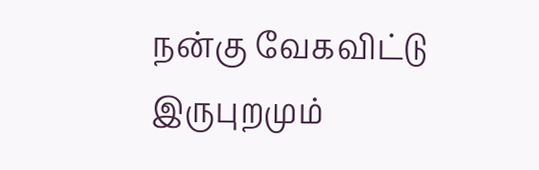நன்கு வேகவிட்டு இருபுறமும்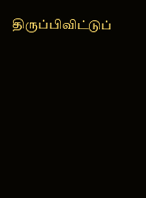திருப்பிவிட்டுப்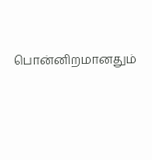பொன்னிறமானதும்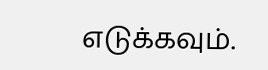எடுக்கவும்.